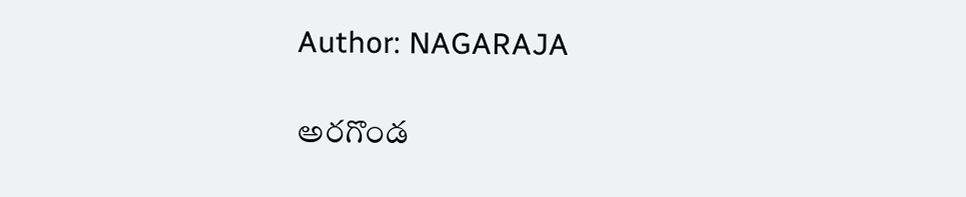Author: NAGARAJA

అరగొండ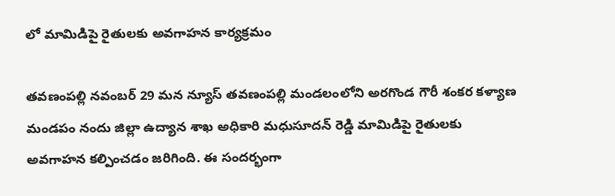లో మామిడిపై రైతులకు అవగాహన కార్యక్రమం

తవణంపల్లి నవంబర్ 29 మన న్యూస్ తవణంపల్లి మండలంలోని అరగొండ గౌరీ శంకర కళ్యాణ మండపం నందు జిల్లా ఉద్యాన శాఖ అధికారి మధుసూదన్ రెడ్డి మామిడిపై రైతులకు అవగాహన కల్పించడం జరిగింది. ఈ సందర్భంగా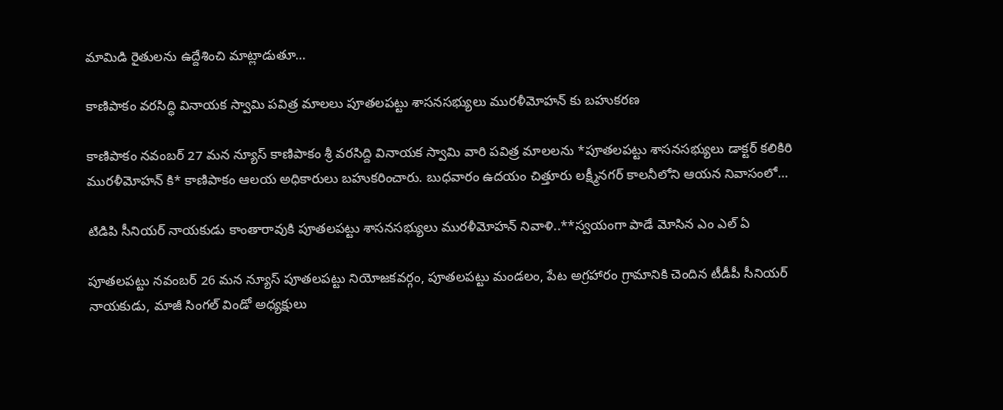మామిడి రైతులను ఉద్దేశించి మాట్లాడుతూ…

కాణిపాకం వరసిద్ధి వినాయక స్వామి పవిత్ర మాలలు పూతలపట్టు శాసనసభ్యులు మురళీమోహన్ కు బహుకరణ

కాణిపాకం నవంబర్ 27 మన న్యూస్ కాణిపాకం శ్రీ వరసిద్ది వినాయక స్వామి వారి పవిత్ర మాలలను *పూతలపట్టు శాసనసభ్యులు డాక్టర్ కలికిరి మురళీమోహన్ కి* కాణిపాకం ఆలయ అధికారులు బహుకరించారు. బుధవారం ఉదయం చిత్తూరు లక్ష్మీనగర్ కాలనీలోని ఆయన నివాసంలో…

టిడిపి సీనియర్ నాయకుడు కాంతారావుకి పూతలపట్టు శాసనసభ్యులు మురళీమోహన్ నివాళి..**స్వయంగా పాడే మోసిన ఎం ఎల్ ఏ

పూతలపట్టు నవంబర్ 26 మన న్యూస్ పూతలపట్టు నియోజకవర్గం, పూతలపట్టు మండలం, పేట అగ్రహారం గ్రామానికి చెందిన టీడీపీ సీనియర్ నాయకుడు, మాజీ సింగల్ విండో అధ్యక్షులు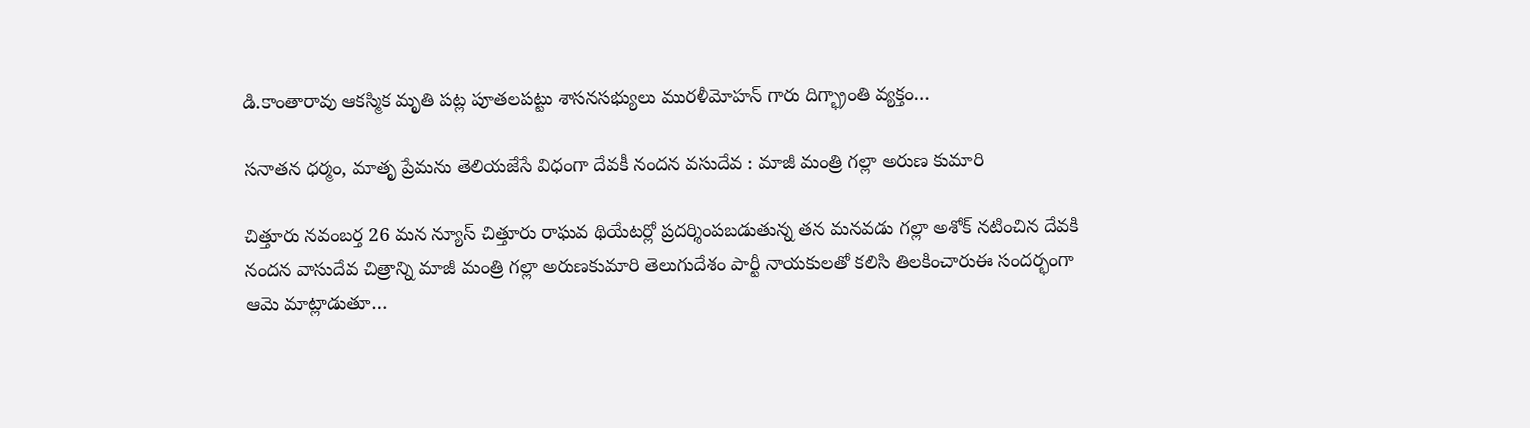డి.కాంతారావు ఆకస్మిక మృతి పట్ల పూతలపట్టు శాసనసభ్యులు మురళీమోహన్ గారు దిగ్భ్రాంతి వ్యక్తం…

సనాతన ధర్మం, మాతృ ప్రేమను తెలియజేసే విధంగా దేవకీ నందన వసుదేవ : మాజీ మంత్రి గల్లా అరుణ కుమారి

చిత్తూరు నవంబర్త 26 మన న్యూస్ చిత్తూరు రాఘవ థియేటర్లో ప్రదర్శింపబడుతున్న తన మనవడు గల్లా అశోక్ నటించిన దేవకి నందన వాసుదేవ చిత్రాన్ని మాజీ మంత్రి గల్లా అరుణకుమారి తెలుగుదేశం పార్టీ నాయకులతో కలిసి తిలకించారుఈ సందర్భంగా ఆమె మాట్లాడుతూ…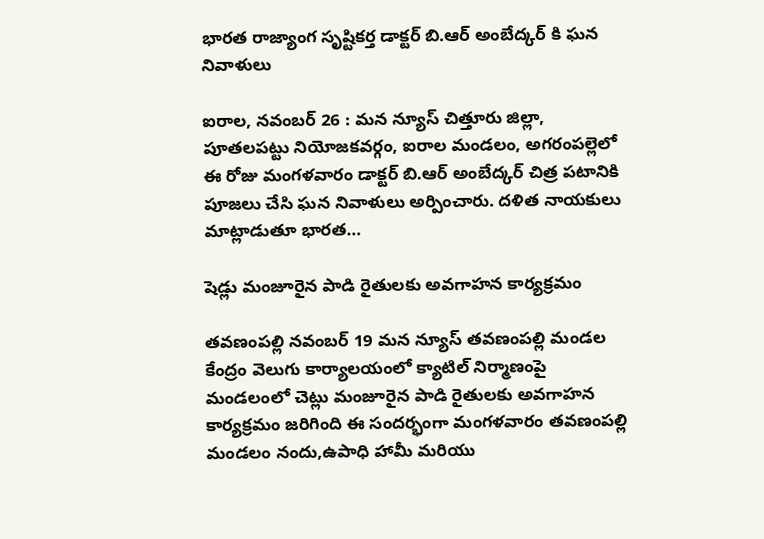భారత రాజ్యాంగ సృష్టికర్త డాక్టర్ బి.ఆర్ అంబేద్కర్ కి ఘన నివాళులు

ఐరాల, నవంబర్ 26 : మన న్యూస్ చిత్తూరు జిల్లా, పూతలపట్టు నియోజకవర్గం, ఐరాల మండలం, అగరంపల్లెలో ఈ రోజు మంగళవారం డాక్టర్ బి.ఆర్ అంబేద్కర్ చిత్ర పటానికి పూజలు చేసి ఘన నివాళులు అర్పించారు. దళిత నాయకులు మాట్లాడుతూ భారత…

షెడ్లు మంజూరైన పాడి రైతులకు అవగాహన కార్యక్రమం

తవణంపల్లి నవంబర్ 19 మన న్యూస్ తవణంపల్లి మండల కేంద్రం వెలుగు కార్యాలయంలో క్యాటిల్ నిర్మాణంపై మండలంలో చెట్లు మంజూరైన పాడి రైతులకు అవగాహన కార్యక్రమం జరిగింది ఈ సందర్భంగా మంగళవారం తవణంపల్లి మండలం నందు,ఉపాధి హామీ మరియు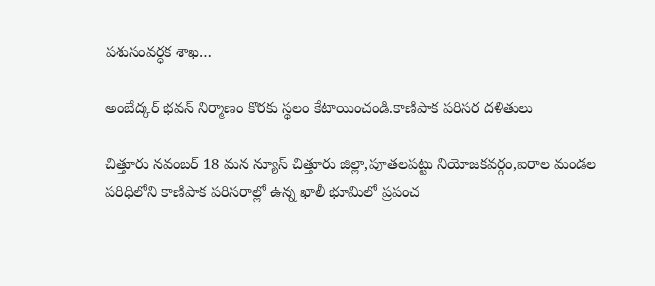పశుసంవర్ధక శాఖ…

అంబేద్కర్ భవన్ నిర్మాణం కొరకు స్థలం కేటాయించండి.కాణిపాక పరిసర దళితులు

చిత్తూరు నవంబర్ 18 మన న్యూస్ చిత్తూరు జిల్లా,పూతలపట్టు నియోజకవర్గం,ఐరాల మండల పరిధిలోని కాణిపాక పరిసరాల్లో ఉన్న ఖాలీ భూమిలో ప్రపంచ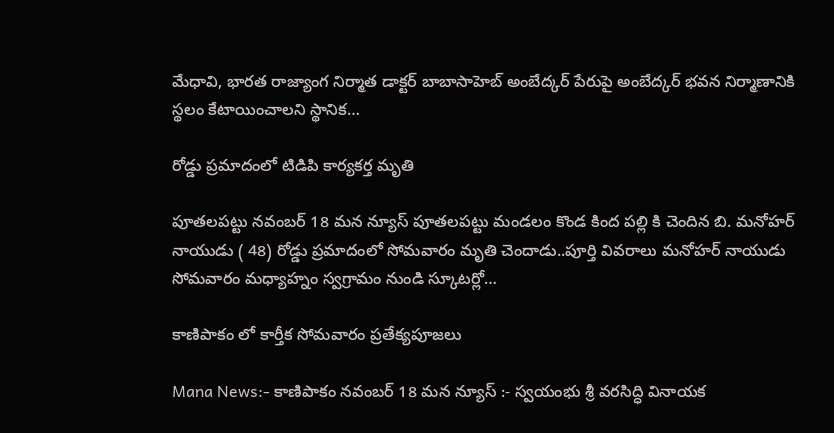మేధావి, భారత రాజ్యాంగ నిర్మాత డాక్టర్ బాబాసాహెబ్ అంబేద్కర్ పేరుపై అంబేద్కర్ భవన నిర్మాణానికి స్థలం కేటాయించాలని స్థానిక…

రోడ్డు ప్రమాదంలో టిడిపి కార్యకర్త మృతి

పూతలపట్టు నవంబర్ 18 మన న్యూస్ పూతలపట్టు మండలం కొండ కింద పల్లి కి చెందిన బి. మనోహర్ నాయుడు ( 48) రోడ్డు ప్రమాదంలో సోమవారం మృతి చెందాడు..పూర్తి వివరాలు మనోహర్ నాయుడు సోమవారం మధ్యాహ్నం స్వగ్రామం నుండి స్కూటర్లో…

కాణిపాకం లో కార్తీక సోమవారం ప్రతేక్యపూజలు

Mana News:- కాణిపాకం నవంబర్ 18 మన న్యూస్ :- స్వయంభు శ్రీ వరసిద్ధి వినాయక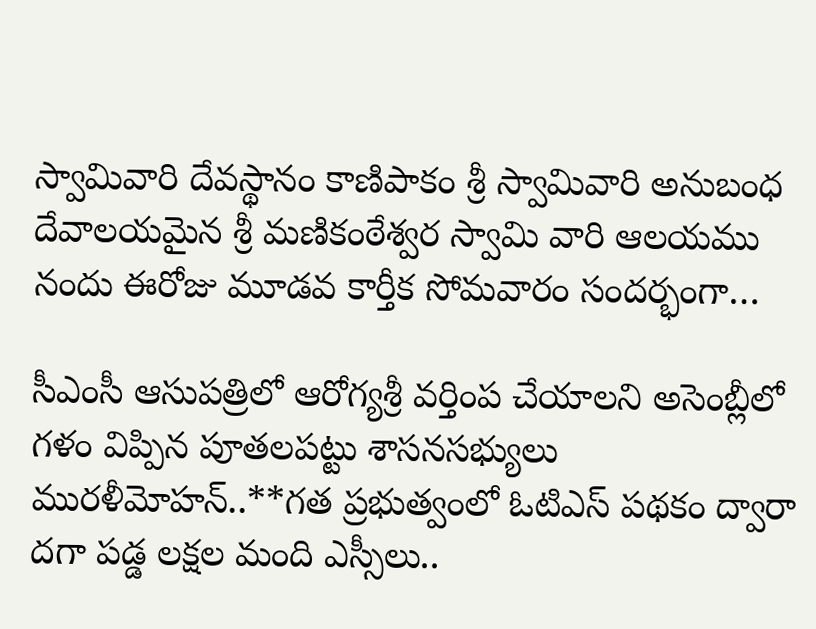స్వామివారి దేవస్థానం కాణిపాకం శ్రీ స్వామివారి అనుబంధ దేవాలయమైన శ్రీ మణికంఠేశ్వర స్వామి వారి ఆలయము నందు ఈరోజు మూడవ కార్తీక సోమవారం సందర్భంగా…

సీఎంసీ ఆసుపత్రిలో ఆరోగ్యశ్రీ వర్తింప చేయాలని అసెంబ్లీలో గళం విప్పిన పూతలపట్టు శాసనసభ్యులు మురళీమోహన్..**గత ప్రభుత్వంలో ఓటిఎస్ పథకం ద్వారా దగా పడ్డ లక్షల మంది ఎస్సీలు..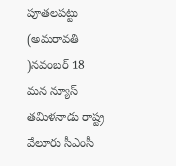పూతలపట్టు (అమరావతి )నవంబర్ 18 మన న్యూస్ తమిళనాడు రాష్ట్ర వేలూరు సీఎంసీ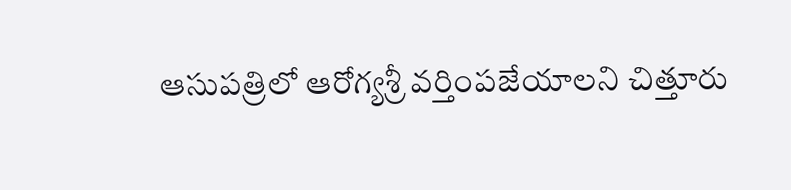ఆసుపత్రిలో ఆరోగ్యశ్రీ వర్తింపజేయాలని చిత్తూరు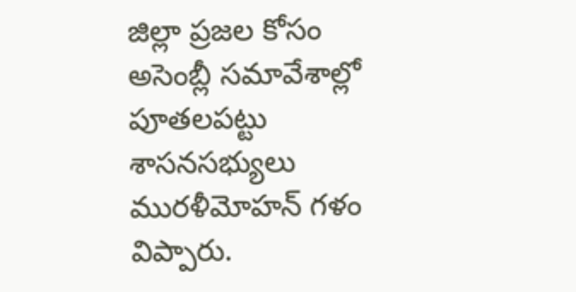జిల్లా ప్రజల‌ కోసం అసెంబ్లీ సమావేశాల్లో పూతలపట్టు శాసనసభ్యులు మురళీమోహన్ గళం విప్పారు.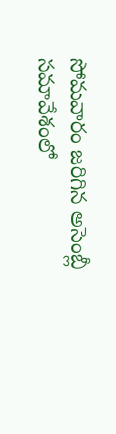సోమవారం జరిగిన అసెంబ్లీ సమావేశంలో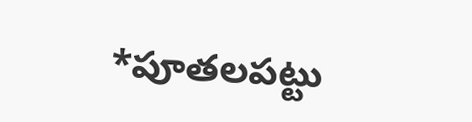*పూతలపట్టు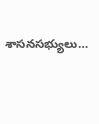శాసనసభ్యులు…